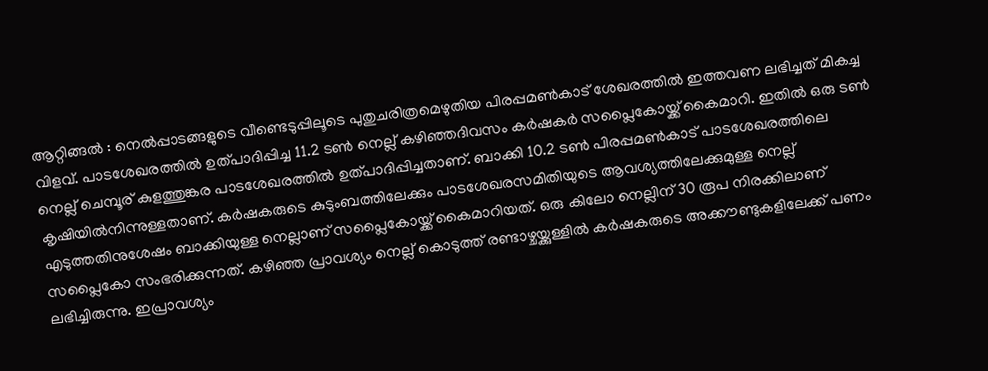ആറ്റിങ്ങൽ : നെൽപ്പാടങ്ങളുടെ വീണ്ടെടുപ്പിലൂടെ പുതുചരിത്രമെഴുതിയ പിരപ്പമൺകാട് ശേഖരത്തിൽ ഇത്തവണ ലഭിച്ചത് മികച്ച വിളവ്. പാടശേഖരത്തിൽ ഉത്പാദിപ്പിച്ച 11.2 ടൺ നെല്ല് കഴിഞ്ഞദിവസം കർഷകർ സപ്ലൈകോയ്ക്ക് കൈമാറി. ഇതിൽ ഒരു ടൺ നെല്ല് ചെമ്പൂര് കുളത്തുങ്കര പാടശേഖരത്തിൽ ഉത്പാദിപ്പിച്ചതാണ്. ബാക്കി 10.2 ടൺ പിരപ്പമൺകാട് പാടശേഖരത്തിലെ കൃഷിയിൽനിന്നുള്ളതാണ്. കർഷകരുടെ കുടുംബത്തിലേക്കും പാടശേഖരസമിതിയുടെ ആവശ്യത്തിലേക്കുമുള്ള നെല്ല് എടുത്തതിനുശേഷം ബാക്കിയുള്ള നെല്ലാണ് സപ്ലൈകോയ്ക്ക് കൈമാറിയത്. ഒരു കിലോ നെല്ലിന് 30 രൂപ നിരക്കിലാണ് സപ്ലൈകോ സംഭരിക്കുന്നത്. കഴിഞ്ഞ പ്രാവശ്യം നെല്ല് കൊടുത്ത് രണ്ടാഴ്ചയ്ക്കുള്ളിൽ കർഷകരുടെ അക്കൗണ്ടുകളിലേക്ക് പണം ലഭിച്ചിരുന്നു. ഇപ്രാവശ്യം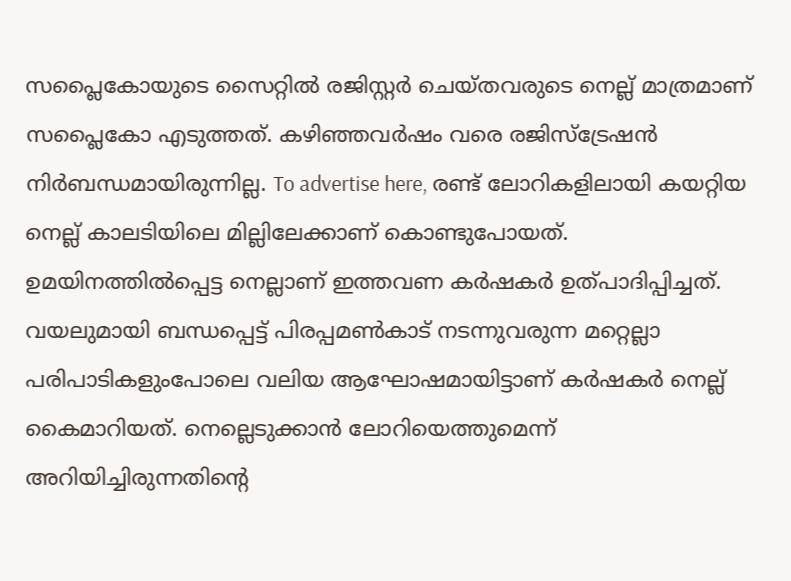സപ്ലൈകോയുടെ സൈറ്റിൽ രജിസ്റ്റർ ചെയ്തവരുടെ നെല്ല് മാത്രമാണ് സപ്ലൈകോ എടുത്തത്. കഴിഞ്ഞവർഷം വരെ രജിസ്ട്രേഷൻ നിർബന്ധമായിരുന്നില്ല. To advertise here, രണ്ട് ലോറികളിലായി കയറ്റിയ നെല്ല് കാലടിയിലെ മില്ലിലേക്കാണ് കൊണ്ടുപോയത്. ഉമയിനത്തിൽപ്പെട്ട നെല്ലാണ് ഇത്തവണ കർഷകർ ഉത്പാദിപ്പിച്ചത്. വയലുമായി ബന്ധപ്പെട്ട് പിരപ്പമൺകാട് നടന്നുവരുന്ന മറ്റെല്ലാ പരിപാടികളുംപോലെ വലിയ ആഘോഷമായിട്ടാണ് കർഷകർ നെല്ല് കൈമാറിയത്. നെല്ലെടുക്കാൻ ലോറിയെത്തുമെന്ന് അറിയിച്ചിരുന്നതിന്റെ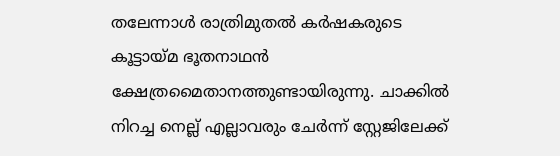തലേന്നാൾ രാത്രിമുതൽ കർഷകരുടെ കൂട്ടായ്മ ഭൂതനാഥൻ ക്ഷേത്രമൈതാനത്തുണ്ടായിരുന്നു. ചാക്കിൽ നിറച്ച നെല്ല് എല്ലാവരും ചേർന്ന് സ്റ്റേജിലേക്ക്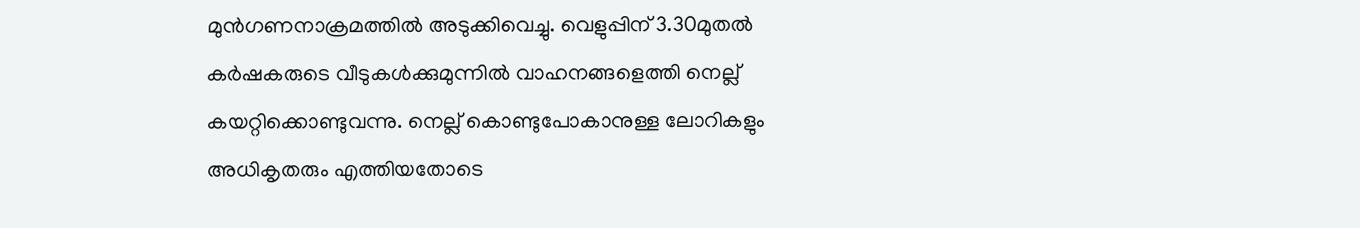മുൻഗണനാക്രമത്തിൽ അടുക്കിവെച്ചു. വെളുപ്പിന് 3.30മുതൽ കർഷകരുടെ വീടുകൾക്കുമുന്നിൽ വാഹനങ്ങളെത്തി നെല്ല് കയറ്റിക്കൊണ്ടുവന്നു. നെല്ല് കൊണ്ടുപോകാനുള്ള ലോറികളും അധികൃതരും എത്തിയതോടെ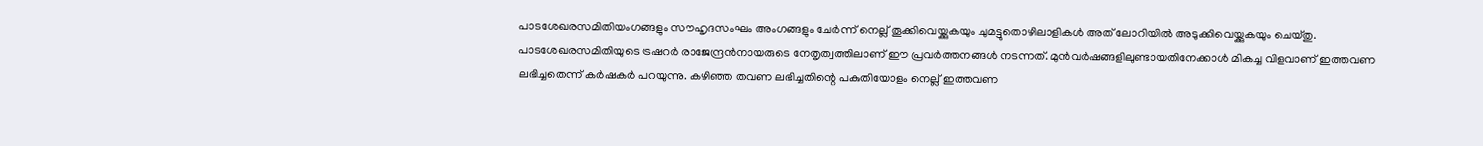പാടശേഖരസമിതിയംഗങ്ങളും സൗഹൃദസംഘം അംഗങ്ങളും ചേർന്ന് നെല്ല് തൂക്കിവെയ്ക്കുകയും ചുമട്ടുതൊഴിലാളികൾ അത് ലോറിയിൽ അടുക്കിവെയ്ക്കുകയും ചെയ്തു. പാടശേഖരസമിതിയുടെ ട്രഷറർ രാജേന്ദ്രൻനായരുടെ നേതൃത്വത്തിലാണ് ഈ പ്രവർത്തനങ്ങൾ നടന്നത്. മുൻവർഷങ്ങളിലുണ്ടായതിനേക്കാൾ മികച്ച വിളവാണ് ഇത്തവണ ലഭിച്ചതെന്ന് കർഷകർ പറയുന്നു. കഴിഞ്ഞ തവണ ലഭിച്ചതിന്റെ പകുതിയോളം നെല്ല് ഇത്തവണ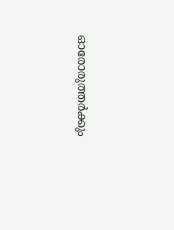ഓരോരുത്തർക്കും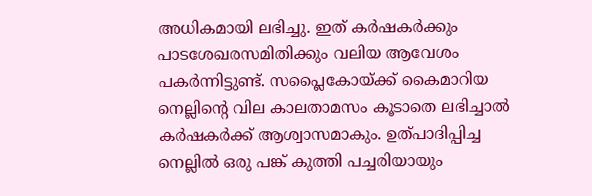അധികമായി ലഭിച്ചു. ഇത് കർഷകർക്കും പാടശേഖരസമിതിക്കും വലിയ ആവേശം പകർന്നിട്ടുണ്ട്. സപ്ലൈകോയ്ക്ക് കൈമാറിയ നെല്ലിന്റെ വില കാലതാമസം കൂടാതെ ലഭിച്ചാൽ കർഷകർക്ക് ആശ്വാസമാകും. ഉത്പാദിപ്പിച്ച നെല്ലിൽ ഒരു പങ്ക് കുത്തി പച്ചരിയായും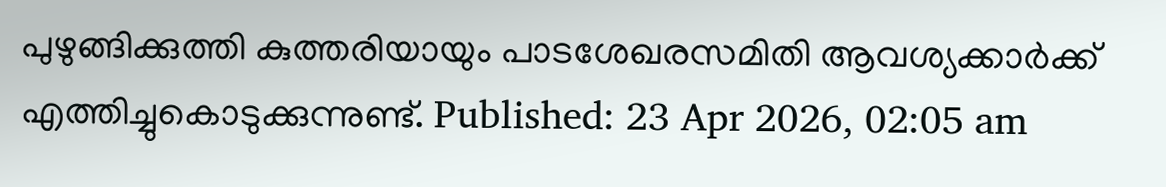പുഴുങ്ങിക്കുത്തി കുത്തരിയായും പാടശേഖരസമിതി ആവശ്യക്കാർക്ക് എത്തിച്ചുകൊടുക്കുന്നുണ്ട്. Published: 23 Apr 2026, 02:05 am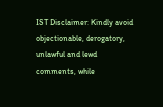IST Disclaimer: Kindly avoid objectionable, derogatory, unlawful and lewd comments, while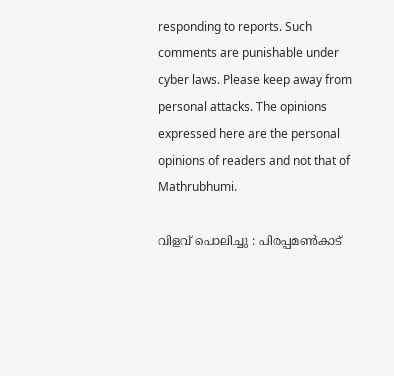responding to reports. Such comments are punishable under cyber laws. Please keep away from personal attacks. The opinions expressed here are the personal opinions of readers and not that of Mathrubhumi.

വിളവ് പൊലിച്ചു : പിരപ്പമൺകാട്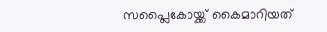സപ്ലൈകോയ്ക്ക് കൈമാറിയത്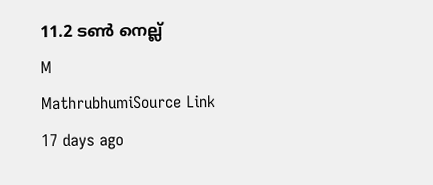11.2 ടൺ നെല്ല്
M
MathrubhumiSource Link
17 days ago